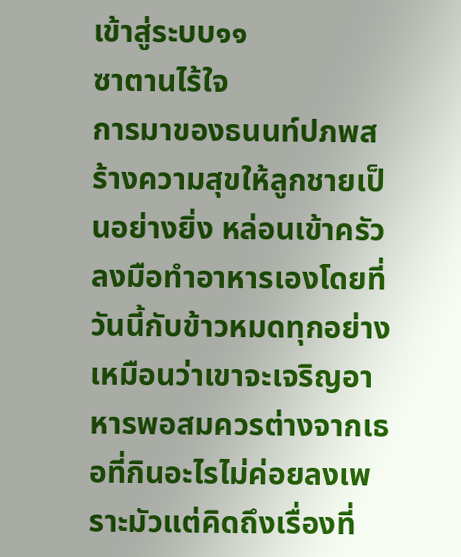เข้าสู่ระบบ๑๑
ซาตานไร้ใจ
การมาของธนนท์ปภพสร้างความสุขให้ลูกชายเป็นอย่างยิ่ง หล่อนเข้าครัวลงมือทำอาหารเองโดยที่วันนี้กับข้าวหมดทุกอย่าง เหมือนว่าเขาจะเจริญอาหารพอสมควรต่างจากเธอที่กินอะไรไม่ค่อยลงเพราะมัวแต่คิดถึงเรื่องที่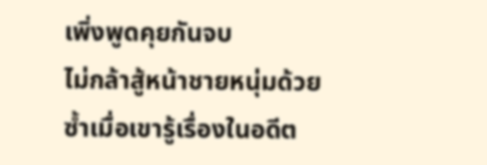เพิ่งพูดคุยกันจบ
ไม่กล้าสู้หน้าชายหนุ่มด้วยซ้ำเมื่อเขารู้เรื่องในอดีต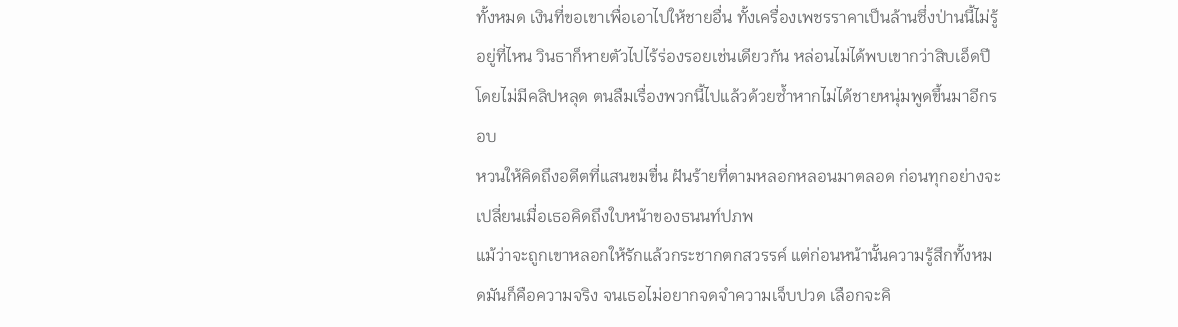ทั้งหมด เงินที่ขอเขาเพื่อเอาไปให้ชายอื่น ทั้งเครื่องเพชรราคาเป็นล้านซึ่งป่านนี้ไม่รู้อยู่ที่ไหน วินธาก็หายตัวไปไร้ร่องรอยเช่นเดียวกัน หล่อนไม่ได้พบเขากว่าสิบเอ็ดปีโดยไม่มีคลิปหลุด ตนลืมเรื่องพวกนี้ไปแล้วด้วยซ้ำหากไม่ได้ชายหนุ่มพูดขึ้นมาอีกรอบ
หวนให้คิดถึงอดีตที่แสนขมขื่น ฝันร้ายที่ตามหลอกหลอนมาตลอด ก่อนทุกอย่างจะเปลี่ยนเมื่อเธอคิดถึงใบหน้าของธนนท์ปภพ
แม้ว่าจะถูกเขาหลอกให้รักแล้วกระชากตกสวรรค์ แต่ก่อนหน้านั้นความรู้สึกทั้งหมดมันก็คือความจริง จนเธอไม่อยากจดจำความเจ็บปวด เลือกจะคิ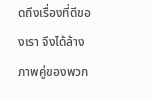ดถึงเรื่องที่ดีของเรา จึงได้ล้างภาพคู่ของพวก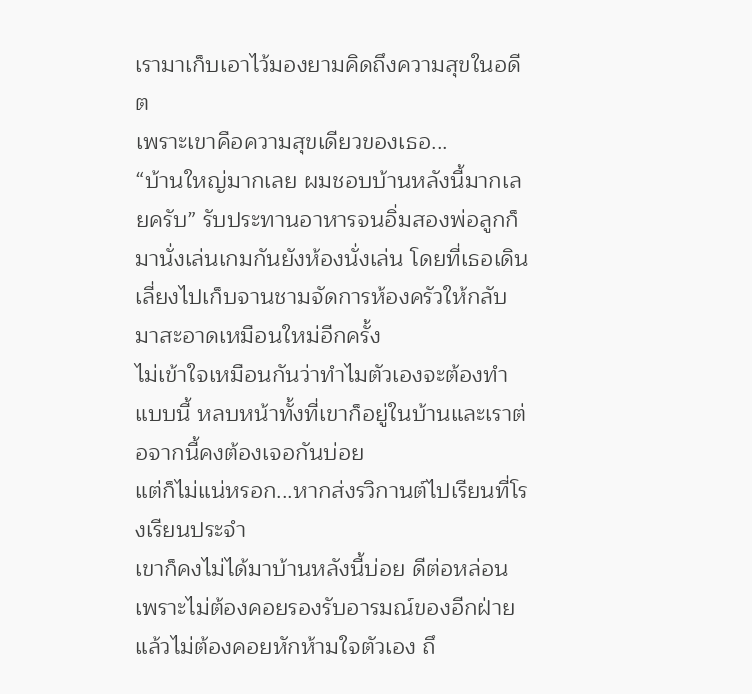เรามาเก็บเอาไว้มองยามคิดถึงความสุขในอดีต
เพราะเขาคือความสุขเดียวของเธอ...
“บ้านใหญ่มากเลย ผมชอบบ้านหลังนี้มากเลยครับ” รับประทานอาหารจนอิ่มสองพ่อลูกก็มานั่งเล่นเกมกันยังห้องนั่งเล่น โดยที่เธอเดินเลี่ยงไปเก็บจานชามจัดการห้องครัวให้กลับมาสะอาดเหมือนใหม่อีกครั้ง
ไม่เข้าใจเหมือนกันว่าทำไมตัวเองจะต้องทำแบบนี้ หลบหน้าทั้งที่เขาก็อยู่ในบ้านและเราต่อจากนี้คงต้องเจอกันบ่อย
แต่ก็ไม่แน่หรอก...หากส่งรวิกานต์ไปเรียนที่โรงเรียนประจำ
เขาก็คงไม่ได้มาบ้านหลังนี้บ่อย ดีต่อหล่อนเพราะไม่ต้องคอยรองรับอารมณ์ของอีกฝ่าย แล้วไม่ต้องคอยหักห้ามใจตัวเอง ถึ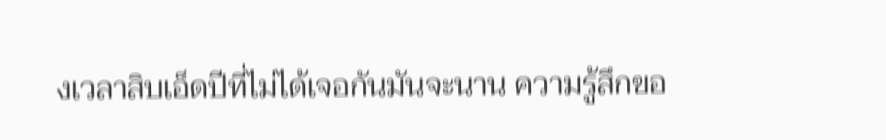งเวลาสิบเอ็ดปีที่ไม่ได้เจอกันมันจะนาน ความรู้สึกขอ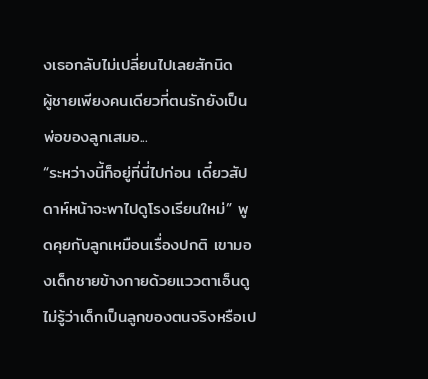งเธอกลับไม่เปลี่ยนไปเลยสักนิด
ผู้ชายเพียงคนเดียวที่ตนรักยังเป็นพ่อของลูกเสมอ...
“ระหว่างนี้ก็อยู่ที่นี่ไปก่อน เดี๋ยวสัปดาห์หน้าจะพาไปดูโรงเรียนใหม่” พูดคุยกับลูกเหมือนเรื่องปกติ เขามองเด็กชายข้างกายด้วยแววตาเอ็นดู ไม่รู้ว่าเด็กเป็นลูกของตนจริงหรือเป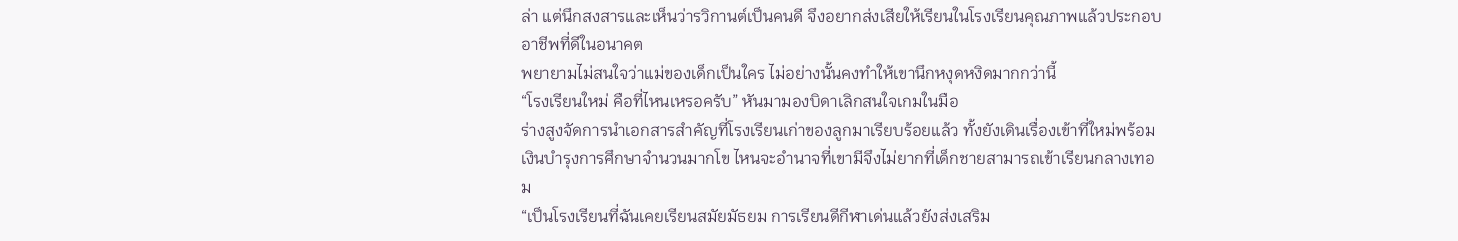ล่า แต่นึกสงสารและเห็นว่ารวิกานต์เป็นคนดี จึงอยากส่งเสียให้เรียนในโรงเรียนคุณภาพแล้วประกอบอาชีพที่ดีในอนาคต
พยายามไม่สนใจว่าแม่ของเด็กเป็นใคร ไม่อย่างนั้นคงทำให้เขานึกหงุดหงิดมากกว่านี้
“โรงเรียนใหม่ คือที่ไหนเหรอครับ” หันมามองบิดาเลิกสนใจเกมในมือ
ร่างสูงจัดการนำเอกสารสำคัญที่โรงเรียนเก่าของลูกมาเรียบร้อยแล้ว ทั้งยังเดินเรื่องเข้าที่ใหม่พร้อมเงินบำรุงการศึกษาจำนวนมากโข ไหนจะอำนาจที่เขามีจึงไม่ยากที่เด็กชายสามารถเข้าเรียนกลางเทอม
“เป็นโรงเรียนที่ฉันเคยเรียนสมัยมัธยม การเรียนดีกีฬาเด่นแล้วยังส่งเสริม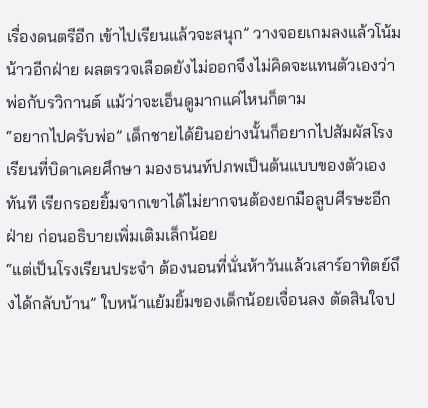เรื่องดนตรีอีก เข้าไปเรียนแล้วจะสนุก” วางจอยเกมลงแล้วโน้มน้าวอีกฝ่าย ผลตรวจเลือดยังไม่ออกจึงไม่คิดจะแทนตัวเองว่าพ่อกับรวิกานต์ แม้ว่าจะเอ็นดูมากแค่ไหนก็ตาม
“อยากไปครับพ่อ” เด็กชายได้ยินอย่างนั้นก็อยากไปสัมผัสโรงเรียนที่บิดาเคยศึกษา มองธนนท์ปภพเป็นต้นแบบของตัวเองทันที เรียกรอยยิ้มจากเขาได้ไม่ยากจนต้องยกมือลูบศีรษะอีกฝ่าย ก่อนอธิบายเพิ่มเติมเล็กน้อย
“แต่เป็นโรงเรียนประจำ ต้องนอนที่นั่นห้าวันแล้วเสาร์อาทิตย์ถึงได้กลับบ้าน” ใบหน้าแย้มยิ้มของเด็กน้อยเจื่อนลง ตัดสินใจป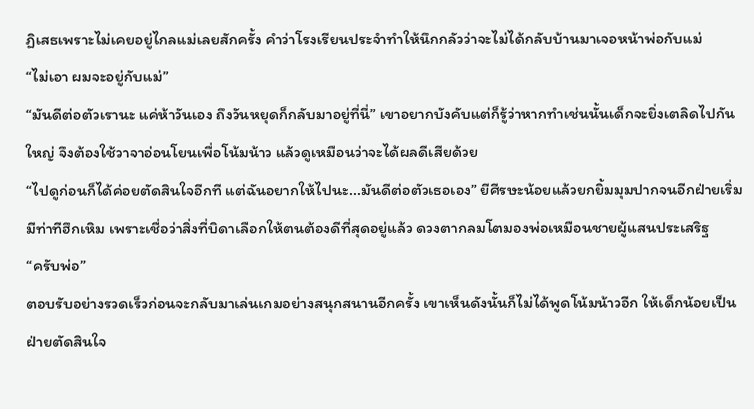ฏิเสธเพราะไม่เคยอยู่ไกลแม่เลยสักครั้ง คำว่าโรงเรียนประจำทำให้นึกกลัวว่าจะไม่ได้กลับบ้านมาเจอหน้าพ่อกับแม่
“ไม่เอา ผมจะอยู่กับแม่”
“มันดีต่อตัวเรานะ แค่ห้าวันเอง ถึงวันหยุดก็กลับมาอยู่ที่นี่” เขาอยากบังคับแต่ก็รู้ว่าหากทำเช่นนั้นเด็กจะยิ่งเตลิดไปกันใหญ่ จึงต้องใช้วาจาอ่อนโยนเพื่อโน้มน้าว แล้วดูเหมือนว่าจะได้ผลดีเสียด้วย
“ไปดูก่อนก็ได้ค่อยตัดสินใจอีกที แต่ฉันอยากให้ไปนะ...มันดีต่อตัวเธอเอง” ยีศีรษะน้อยแล้วยกยิ้มมุมปากจนอีกฝ่ายเริ่มมีท่าทีฮึกเหิม เพราะเชื่อว่าสิ่งที่บิดาเลือกให้ตนต้องดีที่สุดอยู่แล้ว ดวงตากลมโตมองพ่อเหมือนชายผู้แสนประเสริฐ
“ครับพ่อ”
ตอบรับอย่างรวดเร็วก่อนจะกลับมาเล่นเกมอย่างสนุกสนานอีกครั้ง เขาเห็นดังนั้นก็ไม่ได้พูดโน้มน้าวอีก ให้เด็กน้อยเป็นฝ่ายตัดสินใจ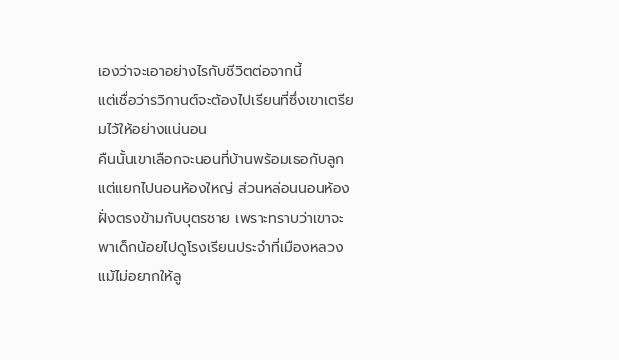เองว่าจะเอาอย่างไรกับชีวิตต่อจากนี้
แต่เชื่อว่ารวิกานต์จะต้องไปเรียนที่ซึ่งเขาเตรียมไว้ให้อย่างแน่นอน
คืนนั้นเขาเลือกจะนอนที่บ้านพร้อมเธอกับลูกแต่แยกไปนอนห้องใหญ่ ส่วนหล่อนนอนห้องฝั่งตรงข้ามกับบุตรชาย เพราะทราบว่าเขาจะพาเด็กน้อยไปดูโรงเรียนประจำที่เมืองหลวง แม้ไม่อยากให้ลู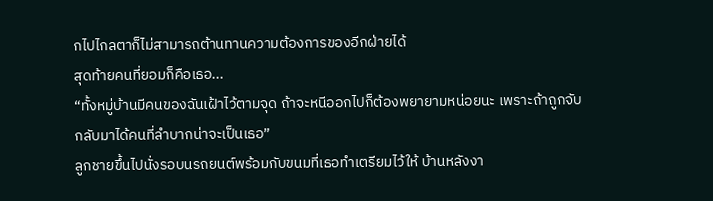กไปไกลตาก็ไม่สามารถต้านทานความต้องการของอีกฝ่ายได้
สุดท้ายคนที่ยอมก็คือเธอ...
“ทั้งหมู่บ้านมีคนของฉันเฝ้าไว้ตามจุด ถ้าจะหนีออกไปก็ต้องพยายามหน่อยนะ เพราะถ้าถูกจับกลับมาได้คนที่ลำบากน่าจะเป็นเธอ”
ลูกชายขึ้นไปนั่งรอบนรถยนต์พร้อมกับขนมที่เธอทำเตรียมไว้ให้ บ้านหลังงา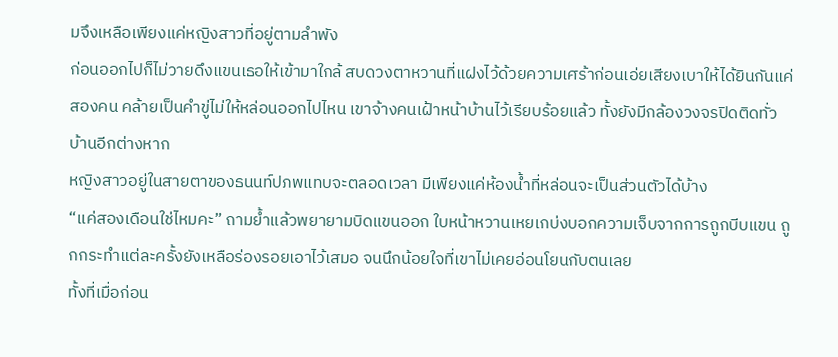มจึงเหลือเพียงแค่หญิงสาวที่อยู่ตามลำพัง
ก่อนออกไปก็ไม่วายดึงแขนเธอให้เข้ามาใกล้ สบดวงตาหวานที่แฝงไว้ด้วยความเศร้าก่อนเอ่ยเสียงเบาให้ได้ยินกันแค่สองคน คล้ายเป็นคำขู่ไม่ให้หล่อนออกไปไหน เขาจ้างคนเฝ้าหน้าบ้านไว้เรียบร้อยแล้ว ทั้งยังมีกล้องวงจรปิดติดทั่วบ้านอีกต่างหาก
หญิงสาวอยู่ในสายตาของธนนท์ปภพแทบจะตลอดเวลา มีเพียงแค่ห้องน้ำที่หล่อนจะเป็นส่วนตัวได้บ้าง
“แค่สองเดือนใช่ไหมคะ” ถามย้ำแล้วพยายามบิดแขนออก ใบหน้าหวานเหยเกบ่งบอกความเจ็บจากการถูกบีบแขน ถูกกระทำแต่ละครั้งยังเหลือร่องรอยเอาไว้เสมอ จนนึกน้อยใจที่เขาไม่เคยอ่อนโยนกับตนเลย
ทั้งที่เมื่อก่อน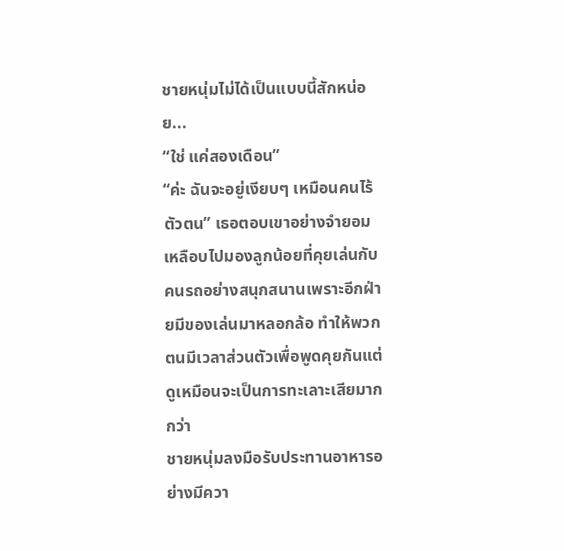ชายหนุ่มไม่ได้เป็นแบบนี้สักหน่อย...
“ใช่ แค่สองเดือน”
“ค่ะ ฉันจะอยู่เงียบๆ เหมือนคนไร้ตัวตน” เธอตอบเขาอย่างจำยอม เหลือบไปมองลูกน้อยที่คุยเล่นกับคนรถอย่างสนุกสนานเพราะอีกฝ่ายมีของเล่นมาหลอกล้อ ทำให้พวกตนมีเวลาส่วนตัวเพื่อพูดคุยกันแต่ดูเหมือนจะเป็นการทะเลาะเสียมากกว่า
ชายหนุ่มลงมือรับประทานอาหารอย่างมีควา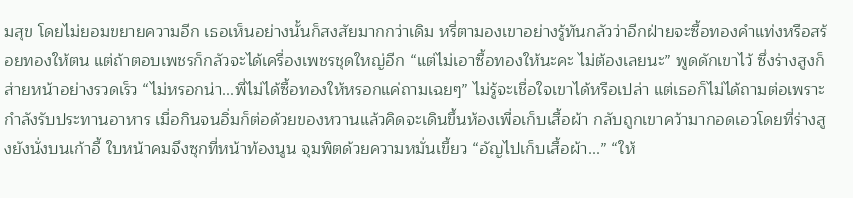มสุข โดยไม่ยอมขยายความอีก เธอเห็นอย่างนั้นก็สงสัยมากกว่าเดิม หรี่ตามองเขาอย่างรู้ทันกลัวว่าอีกฝ่ายจะซื้อทองคำแท่งหรือสร้อยทองให้ตน แต่ถ้าตอบเพชรก็กลัวจะได้เครื่องเพชรชุดใหญ่อีก “แต่ไม่เอาซื้อทองให้นะคะ ไม่ต้องเลยนะ” พูดดักเขาไว้ ซึ่งร่างสูงก็ส่ายหน้าอย่างรวดเร็ว “ไม่หรอกน่า...พี่ไม่ได้ซื้อทองให้หรอกแค่ถามเฉยๆ” ไม่รู้จะเชื่อใจเขาได้หรือเปล่า แต่เธอก็ไม่ได้ถามต่อเพราะกำลังรับประทานอาหาร เมื่อกินจนอิ่มก็ต่อด้วยของหวานแล้วคิดจะเดินขึ้นห้องเพื่อเก็บเสื้อผ้า กลับถูกเขาคว้ามากอดเอวโดยที่ร่างสูงยังนั่งบนเก้าอี้ ใบหน้าคมจึงซุกที่หน้าท้องนูน จุมพิตด้วยความหมั่นเขี้ยว “อัญไปเก็บเสื้อผ้า...” “ให้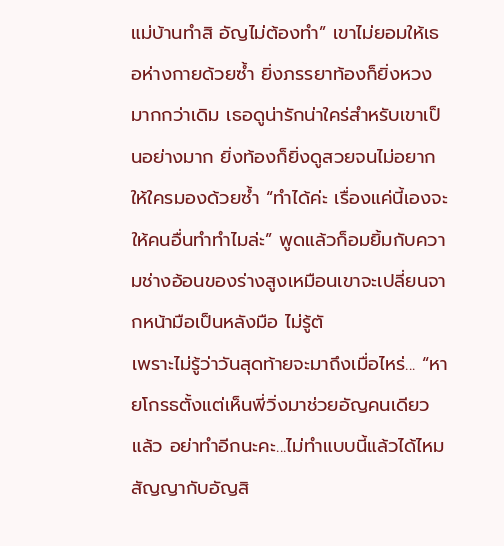แม่บ้านทำสิ อัญไม่ต้องทำ” เขาไม่ยอมให้เธอห่างกายด้วยซ้ำ ยิ่งภรรยาท้องก็ยิ่งหวงมากกว่าเดิม เธอดูน่ารักน่าใคร่สำหรับเขาเป็นอย่างมาก ยิ่งท้องก็ยิ่งดูสวยจนไม่อยากให้ใครมองด้วยซ้ำ “ทำได้ค่ะ เรื่องแค่นี้เองจะให้คนอื่นทำทำไมล่ะ” พูดแล้วก็อมยิ้มกับความช่างอ้อนของร่างสูงเหมือนเขาจะเปลี่ยนจากหน้ามือเป็นหลังมือ ไม่รู้ตั
เพราะไม่รู้ว่าวันสุดท้ายจะมาถึงเมื่อไหร่... “หายโกรธตั้งแต่เห็นพี่วิ่งมาช่วยอัญคนเดียวแล้ว อย่าทำอีกนะคะ...ไม่ทำแบบนี้แล้วได้ไหมสัญญากับอัญสิ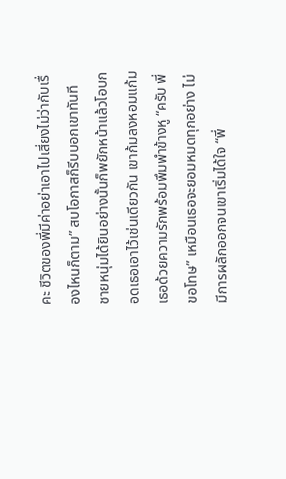คะ ชีวิตของพี่มีค่าอย่าเอาไปเสี่ยงไม่ว่ากับเรื่องไหนก็ตาม” สบโอกาสก็รีบบอกเขาทันที ชายหนุ่มได้ยินอย่างนั้นก็พยักหน้าแล้วโอบกอดเธอเอาไว้เช่นเดียวกัน เขาก้มลงหอมแก้มเธอด้วยความรักพร้อมพึมพำข้างหู “ครับ พี่ขอโทษ” เหมือนเธอจะยอมหมดทุกอย่าง ไม่มีการผลักออกจนเขาเริ่มได้ใจ “พี่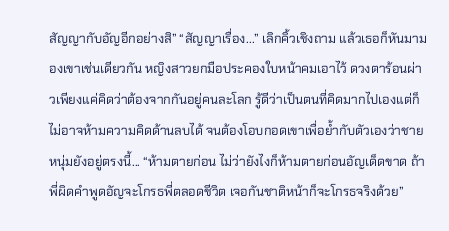สัญญากับอัญอีกอย่างสิ” “สัญญาเรื่อง...” เลิกคิ้วเชิงถาม แล้วเธอก็หันมามองเขาเช่นเดียวกัน หญิงสาวยกมือประคองใบหน้าคมเอาไว้ ดวงตาร้อนผ่าวเพียงแค่คิดว่าต้องจากกันอยู่คนละโลก รู้ดีว่าเป็นตนที่คิดมากไปเองแต่ก็ไม่อาจห้ามความคิดด้านลบได้ จนต้องโอบกอดเขาเพื่อย้ำกับตัวเองว่าชายหนุ่มยังอยู่ตรงนี้... “ห้ามตายก่อน ไม่ว่ายังไงก็ห้ามตายก่อนอัญเด็ดขาด ถ้าพี่ผิดคำพูดอัญจะโกรธพี่ตลอดชีวิต เจอกันชาติหน้าก็จะโกรธจริงด้วย”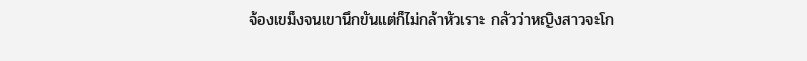จ้องเขม็งจนเขานึกขันแต่ก็ไม่กล้าหัวเราะ กลัวว่าหญิงสาวจะโก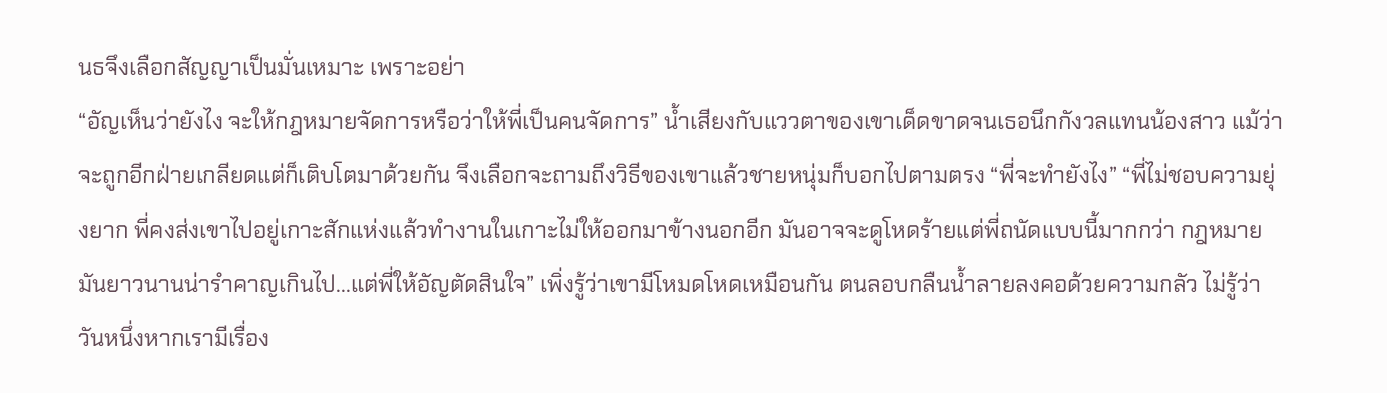นธจึงเลือกสัญญาเป็นมั่นเหมาะ เพราะอย่า
“อัญเห็นว่ายังไง จะให้กฎหมายจัดการหรือว่าให้พี่เป็นคนจัดการ” น้ำเสียงกับแววตาของเขาเด็ดขาดจนเธอนึกกังวลแทนน้องสาว แม้ว่าจะถูกอีกฝ่ายเกลียดแต่ก็เติบโตมาด้วยกัน จึงเลือกจะถามถึงวิธีของเขาแล้วชายหนุ่มก็บอกไปตามตรง “พี่จะทำยังไง” “พี่ไม่ชอบความยุ่งยาก พี่คงส่งเขาไปอยู่เกาะสักแห่งแล้วทำงานในเกาะไม่ให้ออกมาข้างนอกอีก มันอาจจะดูโหดร้ายแต่พี่ถนัดแบบนี้มากกว่า กฎหมายมันยาวนานน่ารำคาญเกินไป...แต่พี่ให้อัญตัดสินใจ” เพิ่งรู้ว่าเขามีโหมดโหดเหมือนกัน ตนลอบกลืนน้ำลายลงคอด้วยความกลัว ไม่รู้ว่าวันหนึ่งหากเรามีเรื่อง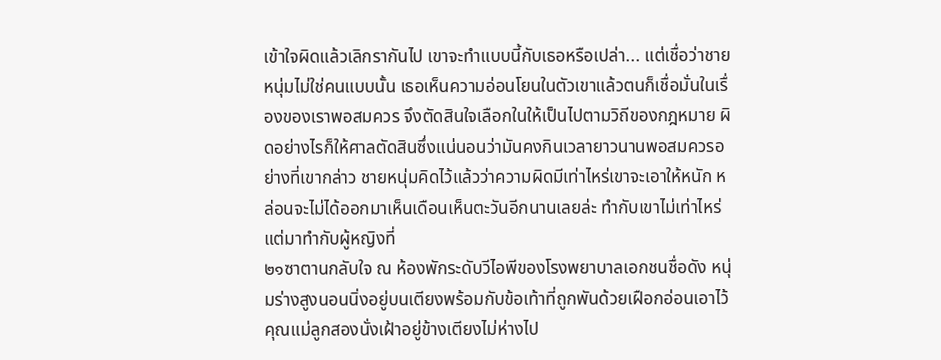เข้าใจผิดแล้วเลิกรากันไป เขาจะทำแบบนี้กับเธอหรือเปล่า... แต่เชื่อว่าชายหนุ่มไม่ใช่คนแบบนั้น เธอเห็นความอ่อนโยนในตัวเขาแล้วตนก็เชื่อมั่นในเรื่องของเราพอสมควร จึงตัดสินใจเลือกในให้เป็นไปตามวิถีของกฎหมาย ผิดอย่างไรก็ให้ศาลตัดสินซึ่งแน่นอนว่ามันคงกินเวลายาวนานพอสมควรอย่างที่เขากล่าว ชายหนุ่มคิดไว้แล้วว่าความผิดมีเท่าไหร่เขาจะเอาให้หนัก หล่อนจะไม่ได้ออกมาเห็นเดือนเห็นตะวันอีกนานเลยล่ะ ทำกับเขาไม่เท่าไหร่ แต่มาทำกับผู้หญิงที่
๒๑ซาตานกลับใจ ณ ห้องพักระดับวีไอพีของโรงพยาบาลเอกชนชื่อดัง หนุ่มร่างสูงนอนนิ่งอยู่บนเตียงพร้อมกับข้อเท้าที่ถูกพันด้วยเฝือกอ่อนเอาไว้ คุณแม่ลูกสองนั่งเฝ้าอยู่ข้างเตียงไม่ห่างไป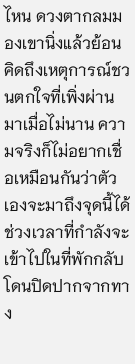ไหน ดวงตากลมมองเขานิ่งแล้วย้อนคิดถึงเหตุการณ์ชวนตกใจที่เพิ่งผ่านมาเมื่อไม่นาน ความจริงก็ไม่อยากเชื่อเหมือนกันว่าตัวเองจะมาถึงจุดนี้ได้ ช่วงเวลาที่กำลังจะเข้าไปในที่พักกลับโดนปิดปากจากทาง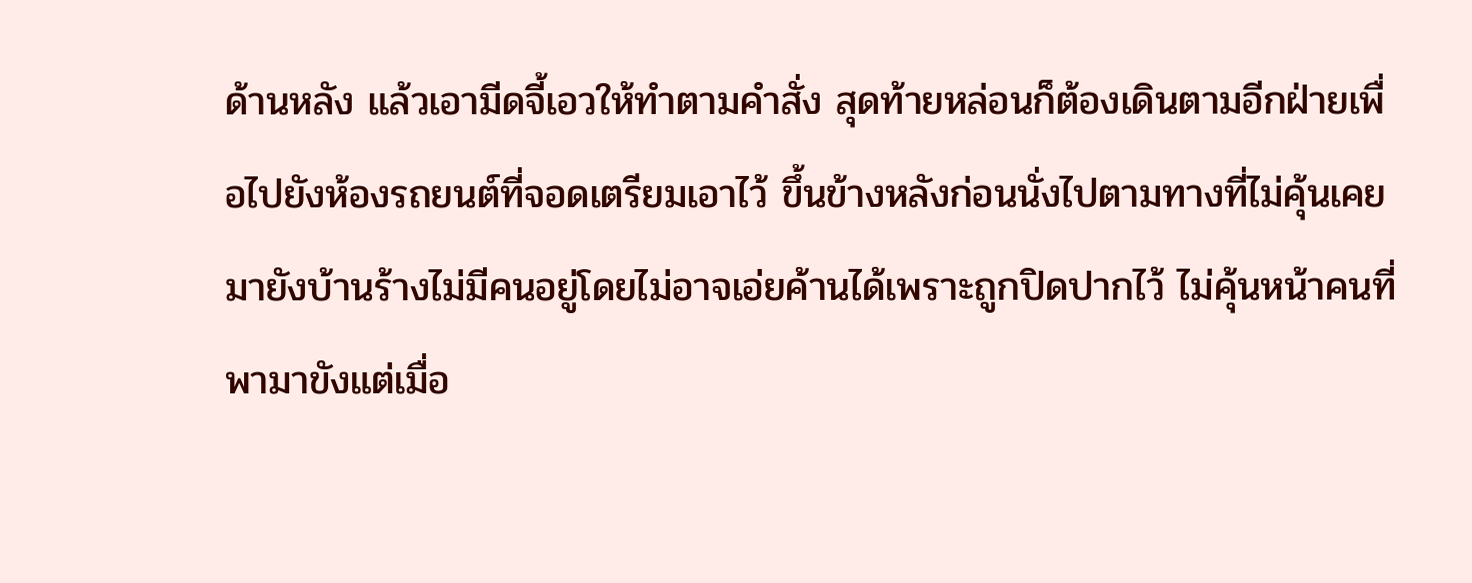ด้านหลัง แล้วเอามีดจี้เอวให้ทำตามคำสั่ง สุดท้ายหล่อนก็ต้องเดินตามอีกฝ่ายเพื่อไปยังห้องรถยนต์ที่จอดเตรียมเอาไว้ ขึ้นข้างหลังก่อนนั่งไปตามทางที่ไม่คุ้นเคย มายังบ้านร้างไม่มีคนอยู่โดยไม่อาจเอ่ยค้านได้เพราะถูกปิดปากไว้ ไม่คุ้นหน้าคนที่พามาขังแต่เมื่อ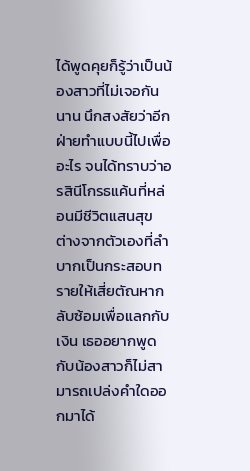ได้พูดคุยก็รู้ว่าเป็นน้องสาวที่ไม่เจอกันนาน นึกสงสัยว่าอีกฝ่ายทำแบบนี้ไปเพื่ออะไร จนได้ทราบว่าอรสินีโกรธแค้นที่หล่อนมีชีวิตแสนสุข ต่างจากตัวเองที่ลำบากเป็นกระสอบทรายให้เสี่ยตัณหากลับซ้อมเพื่อแลกกับเงิน เธออยากพูดกับน้องสาวก็ไม่สามารถเปล่งคำใดออกมาได้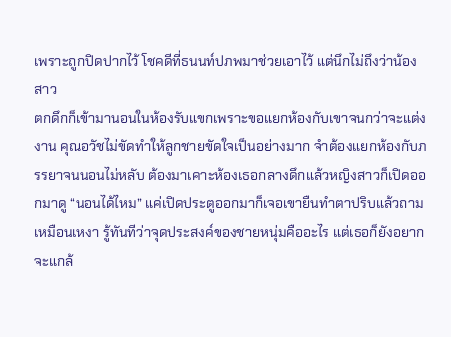เพราะถูกปิดปากไว้ โชคดีที่ธนนท์ปภพมาช่วยเอาไว้ แต่นึกไม่ถึงว่าน้องสาว
ตกดึกก็เข้ามานอนในห้องรับแขกเพราะขอแยกห้องกับเขาจนกว่าจะแต่งงาน คุณอวัชไม่ขัดทำให้ลูกชายขัดใจเป็นอย่างมาก จำต้องแยกห้องกับภรรยาจนนอนไม่หลับ ต้องมาเคาะห้องเธอกลางดึกแล้วหญิงสาวก็เปิดออกมาดู “นอนได้ไหม” แค่เปิดประตูออกมาก็เจอเขายืนทำตาปริบแล้วถามเหมือนเหงา รู้ทันทีว่าจุดประสงค์ของชายหนุ่มคืออะไร แต่เธอก็ยังอยากจะแกล้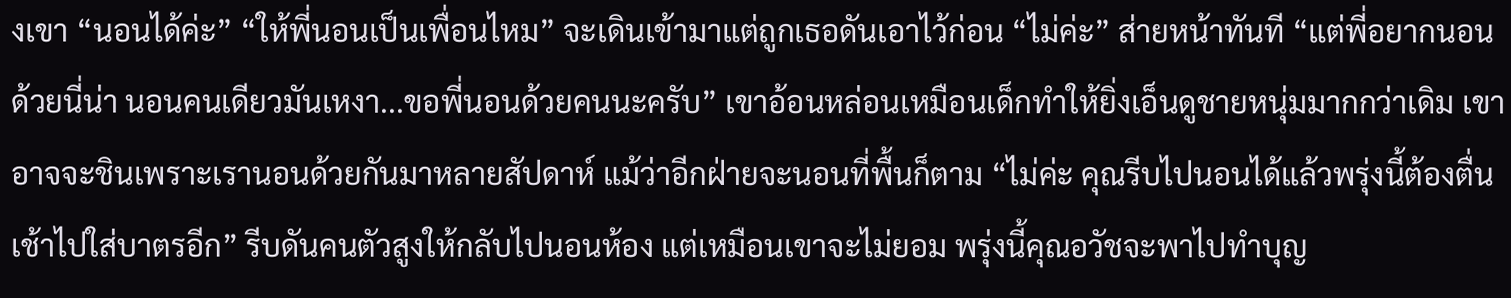งเขา “นอนได้ค่ะ” “ให้พี่นอนเป็นเพื่อนไหม” จะเดินเข้ามาแต่ถูกเธอดันเอาไว้ก่อน “ไม่ค่ะ” ส่ายหน้าทันที “แต่พี่อยากนอนด้วยนี่น่า นอนคนเดียวมันเหงา...ขอพี่นอนด้วยคนนะครับ” เขาอ้อนหล่อนเหมือนเด็กทำให้ยิ่งเอ็นดูชายหนุ่มมากกว่าเดิม เขาอาจจะชินเพราะเรานอนด้วยกันมาหลายสัปดาห์ แม้ว่าอีกฝ่ายจะนอนที่พื้นก็ตาม “ไม่ค่ะ คุณรีบไปนอนได้แล้วพรุ่งนี้ต้องตื่นเช้าไปใส่บาตรอีก” รีบดันคนตัวสูงให้กลับไปนอนห้อง แต่เหมือนเขาจะไม่ยอม พรุ่งนี้คุณอวัชจะพาไปทำบุญ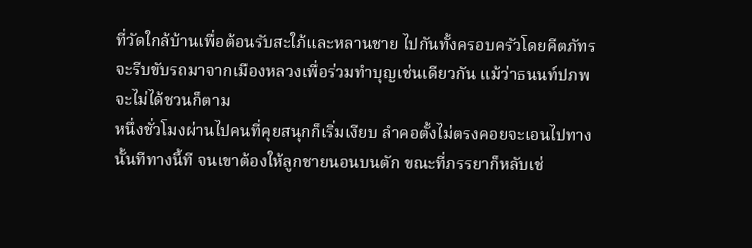ที่วัดใกล้บ้านเพื่อต้อนรับสะใภ้และหลานชาย ไปกันทั้งครอบครัวโดยคีตภัทรจะรีบขับรถมาจากเมืองหลวงเพื่อร่วมทำบุญเช่นเดียวกัน แม้ว่าธนนท์ปภพจะไม่ได้ชวนก็ตาม
หนึ่งชั่วโมงผ่านไปคนที่คุยสนุกก็เริ่มเงียบ ลำคอตั้งไม่ตรงคอยจะเอนไปทางนั้นทีทางนี้ที จนเขาต้องให้ลูกชายนอนบนตัก ขณะที่ภรรยาก็หลับเช่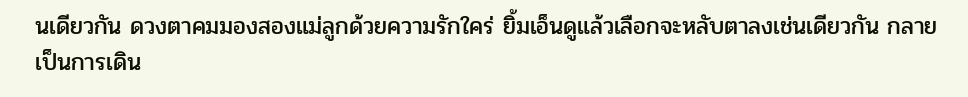นเดียวกัน ดวงตาคมมองสองแม่ลูกด้วยความรักใคร่ ยิ้มเอ็นดูแล้วเลือกจะหลับตาลงเช่นเดียวกัน กลายเป็นการเดิน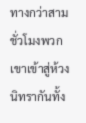ทางกว่าสามชั่วโมงพวกเขาเข้าสู่ห้วงนิทรากันทั้ง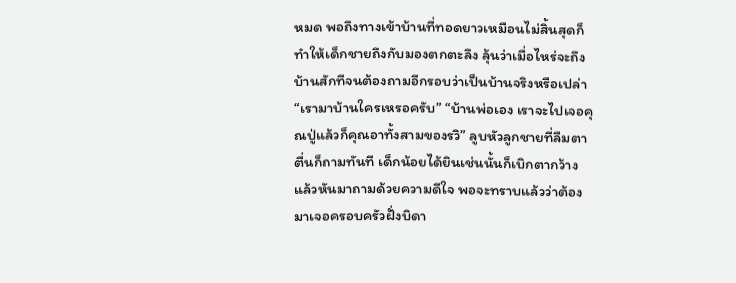หมด พอถึงทางเข้าบ้านที่ทอดยาวเหมือนไม่สิ้นสุดก็ทำให้เด็กชายถึงกับมองตกตะลึง ลุ้นว่าเมื่อไหร่จะถึงบ้านสักทีจนต้องถามอีกรอบว่าเป็นบ้านจริงหรือเปล่า “เรามาบ้านใครเหรอครับ” “บ้านพ่อเอง เราจะไปเจอคุณปู่แล้วก็คุณอาทั้งสามของรวิ” ลูบหัวลูกชายที่ลืมตาตื่นก็ถามทันที เด็กน้อยได้ยินเช่นนั้นก็เบิกตากว้างแล้วหันมาถามด้วยความดีใจ พอจะทราบแล้วว่าต้องมาเจอครอบครัวฝั่งบิดา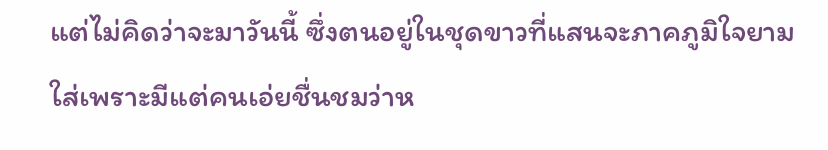แต่ไม่คิดว่าจะมาวันนี้ ซึ่งตนอยู่ในชุดขาวที่แสนจะภาคภูมิใจยามใส่เพราะมีแต่คนเอ่ยชื่นชมว่าห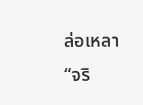ล่อเหลา “จริ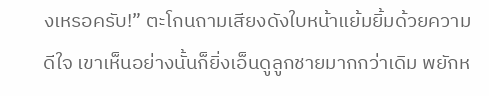งเหรอครับ!” ตะโกนถามเสียงดังใบหน้าแย้มยิ้มด้วยความดีใจ เขาเห็นอย่างนั้นก็ยิ่งเอ็นดูลูกชายมากกว่าเดิม พยักห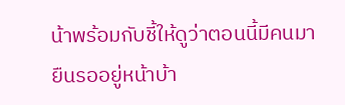น้าพร้อมกับชี้ให้ดูว่าตอนนี้มีคนมายืนรออยู่หน้าบ้า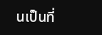นเป็นที่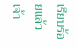เรียบร้อยแล้ว เจ้า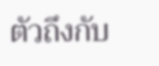ตัวถึงกับ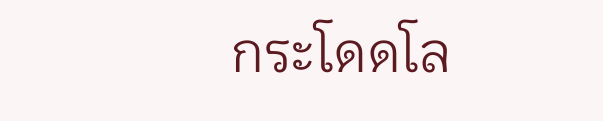กระโดดโล